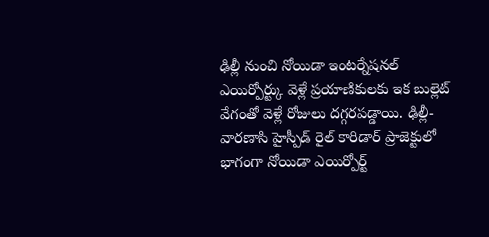ఢిల్లీ నుంచి నోయిడా ఇంటర్నేషనల్ ఎయిర్పోర్ట్కు వెళ్లే ప్రయాణికులకు ఇక బుల్లెట్ వేగంతో వెళ్లే రోజులు దగ్గరపడ్డాయి. ఢిల్లీ-వారణాసి హైస్పీడ్ రైల్ కారిడార్ ప్రాజెక్టులో భాగంగా నోయిడా ఎయిర్పోర్ట్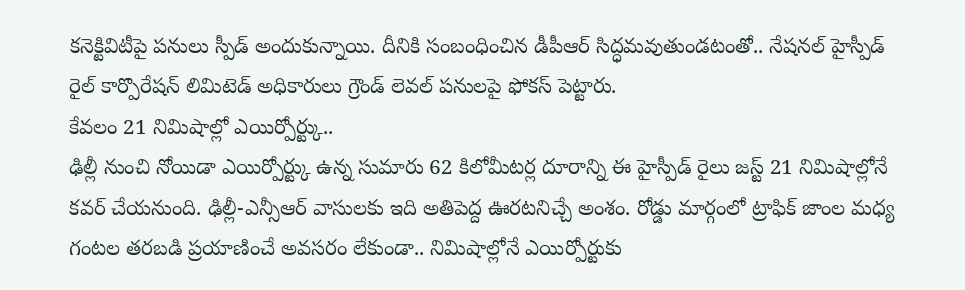కనెక్టివిటీపై పనులు స్పీడ్ అందుకున్నాయి. దీనికి సంబంధించిన డీపీఆర్ సిద్ధమవుతుండటంతో.. నేషనల్ హైస్పీడ్ రైల్ కార్పొరేషన్ లిమిటెడ్ అధికారులు గ్రౌండ్ లెవల్ పనులపై ఫోకస్ పెట్టారు.
కేవలం 21 నిమిషాల్లో ఎయిర్పోర్ట్కు..
ఢిల్లీ నుంచి నోయిడా ఎయిర్పోర్ట్కు ఉన్న సుమారు 62 కిలోమీటర్ల దూరాన్ని ఈ హైస్పీడ్ రైలు జస్ట్ 21 నిమిషాల్లోనే కవర్ చేయనుంది. ఢిల్లీ-ఎన్సీఆర్ వాసులకు ఇది అతిపెద్ద ఊరటనిచ్చే అంశం. రోడ్డు మార్గంలో ట్రాఫిక్ జాంల మధ్య గంటల తరబడి ప్రయాణించే అవసరం లేకుండా.. నిమిషాల్లోనే ఎయిర్పోర్టుకు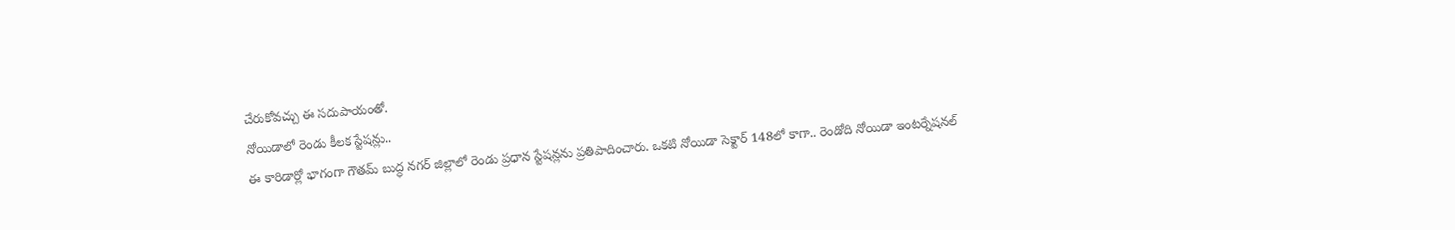చేరుకోవచ్చు ఈ సదుపాయంతో.
నోయిడాలో రెండు కీలక స్టేషన్లు..
ఈ కారిడార్లో భాగంగా గౌతమ్ బుద్ధ నగర్ జిల్లాలో రెండు ప్రధాన స్టేషన్లను ప్రతిపాదించారు. ఒకటి నోయిడా సెక్టార్ 148లో కాగా.. రెండోది నోయిడా ఇంటర్నేషనల్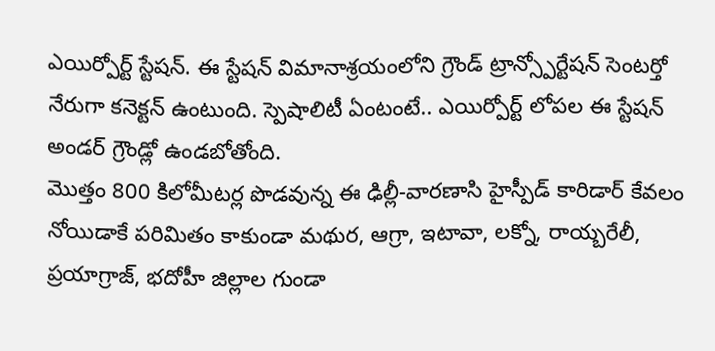ఎయిర్పోర్ట్ స్టేషన్. ఈ స్టేషన్ విమానాశ్రయంలోని గ్రౌండ్ ట్రాన్స్పోర్టేషన్ సెంటర్తో నేరుగా కనెక్టన్ ఉంటుంది. స్పెషాలిటీ ఏంటంటే.. ఎయిర్పోర్ట్ లోపల ఈ స్టేషన్ అండర్ గ్రౌండ్లో ఉండబోతోంది.
మొత్తం 800 కిలోమీటర్ల పొడవున్న ఈ ఢిల్లీ-వారణాసి హైస్పీడ్ కారిడార్ కేవలం నోయిడాకే పరిమితం కాకుండా మథుర, ఆగ్రా, ఇటావా, లక్నో, రాయ్బరేలీ, ప్రయాగ్రాజ్, భదోహీ జిల్లాల గుండా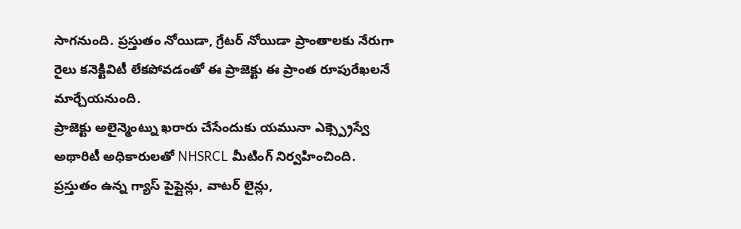సాగనుంది. ప్రస్తుతం నోయిడా, గ్రేటర్ నోయిడా ప్రాంతాలకు నేరుగా రైలు కనెక్టివిటీ లేకపోవడంతో ఈ ప్రాజెక్టు ఈ ప్రాంత రూపురేఖలనే మార్చేయనుంది.
ప్రాజెక్టు అలైన్మెంట్ను ఖరారు చేసేందుకు యమునా ఎక్స్ప్రెస్వే అథారిటీ అధికారులతో NHSRCL మీటింగ్ నిర్వహించింది. ప్రస్తుతం ఉన్న గ్యాస్ పైప్లైన్లు, వాటర్ లైన్లు,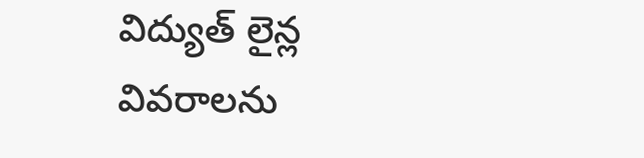విద్యుత్ లైన్ల వివరాలను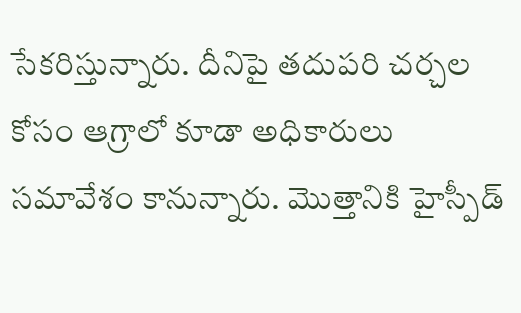సేకరిస్తున్నారు. దీనిపై తదుపరి చర్చల కోసం ఆగ్రాలో కూడా అధికారులు సమావేశం కానున్నారు. మొత్తానికి హైస్పీడ్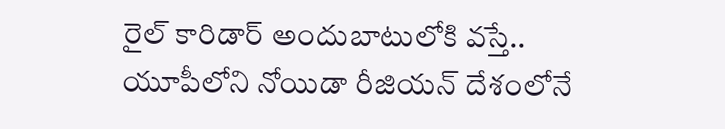రైల్ కారిడార్ అందుబాటులోకి వస్తే.. యూపీలోని నోయిడా రీజియన్ దేశంలోనే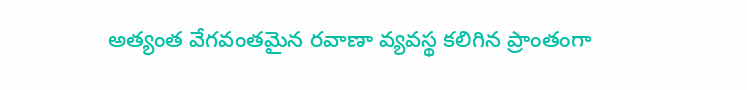అత్యంత వేగవంతమైన రవాణా వ్యవస్థ కలిగిన ప్రాంతంగా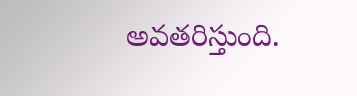అవతరిస్తుంది.